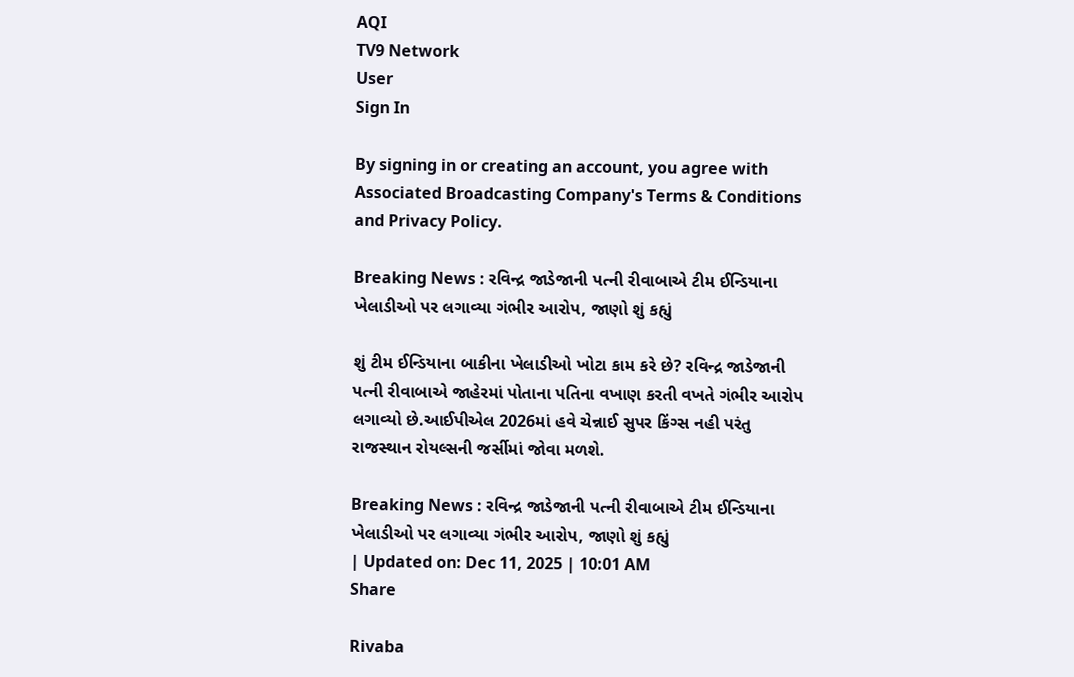AQI
TV9 Network
User
Sign In

By signing in or creating an account, you agree with Associated Broadcasting Company's Terms & Conditions and Privacy Policy.

Breaking News : રવિન્દ્ર જાડેજાની પત્ની રીવાબાએ ટીમ ઈન્ડિયાના ખેલાડીઓ પર લગાવ્યા ગંભીર આરોપ, જાણો શું કહ્યું

શું ટીમ ઈન્ડિયાના બાકીના ખેલાડીઓ ખોટા કામ કરે છે? રવિન્દ્ર જાડેજાની પત્ની રીવાબાએ જાહેરમાં પોતાના પતિના વખાણ કરતી વખતે ગંભીર આરોપ લગાવ્યો છે.આઈપીએલ 2026માં હવે ચેન્નાઈ સુપર કિંગ્સ નહી પરંતુ રાજસ્થાન રોયલ્સની જર્સીમાં જોવા મળશે.

Breaking News : રવિન્દ્ર જાડેજાની પત્ની રીવાબાએ ટીમ ઈન્ડિયાના ખેલાડીઓ પર લગાવ્યા ગંભીર આરોપ, જાણો શું કહ્યું
| Updated on: Dec 11, 2025 | 10:01 AM
Share

Rivaba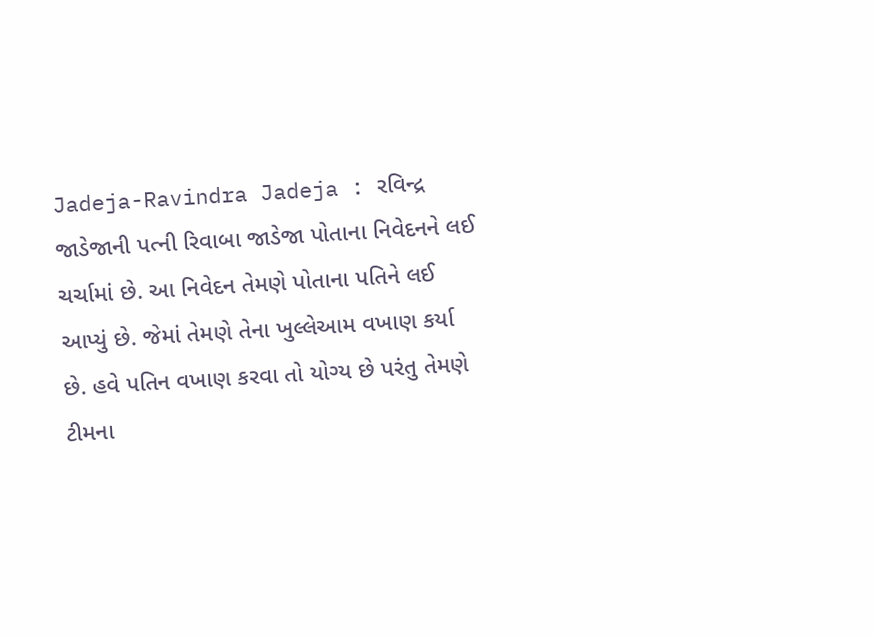Jadeja-Ravindra Jadeja : રવિન્દ્ર જાડેજાની પત્ની રિવાબા જાડેજા પોતાના નિવેદનને લઈ ચર્ચામાં છે. આ નિવેદન તેમણે પોતાના પતિને લઈ આપ્યું છે. જેમાં તેમણે તેના ખુલ્લેઆમ વખાણ કર્યા છે. હવે પતિન વખાણ કરવા તો યોગ્ય છે પરંતુ તેમણે ટીમના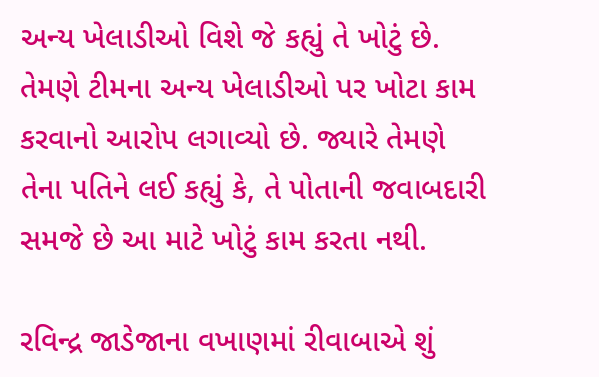અન્ય ખેલાડીઓ વિશે જે કહ્યું તે ખોટું છે. તેમણે ટીમના અન્ય ખેલાડીઓ પર ખોટા કામ કરવાનો આરોપ લગાવ્યો છે. જ્યારે તેમણે તેના પતિને લઈ કહ્યું કે, તે પોતાની જવાબદારી સમજે છે આ માટે ખોટું કામ કરતા નથી.

રવિન્દ્ર જાડેજાના વખાણમાં રીવાબાએ શું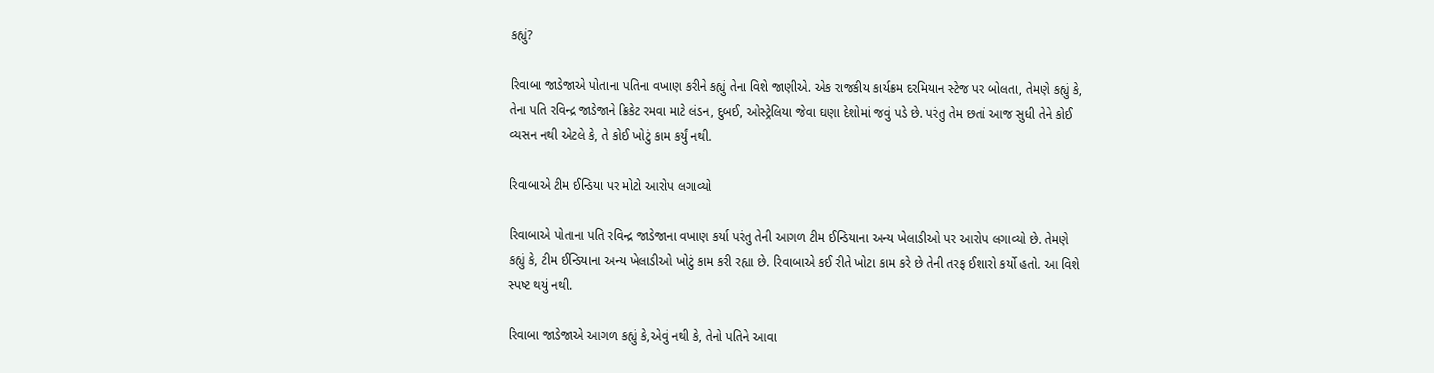કહ્યું?

રિવાબા જાડેજાએ પોતાના પતિના વખાણ કરીને કહ્યું તેના વિશે જાણીએ. એક રાજકીય કાર્યક્રમ દરમિયાન સ્ટેજ પર બોલતા, તેમણે કહ્યું કે, તેના પતિ રવિન્દ્ર જાડેજાને ક્રિકેટ રમવા માટે લંડન, દુબઈ, ઓસ્ટ્રેલિયા જેવા ઘણા દેશોમાં જવું પડે છે. પરંતુ તેમ છતાં આજ સુધી તેને કોઈ વ્યસન નથી એટલે કે, તે કોઈ ખોટું કામ કર્યું નથી.

રિવાબાએ ટીમ ઈન્ડિયા પર મોટો આરોપ લગાવ્યો

રિવાબાએ પોતાના પતિ રવિન્દ્ર જાડેજાના વખાણ કર્યા પરંતુ તેની આગળ ટીમ ઈન્ડિયાના અન્ય ખેલાડીઓ પર આરોપ લગાવ્યો છે. તેમણે કહ્યું કે, ટીમ ઈન્ડિયાના અન્ય ખેલાડીઓ ખોટું કામ કરી રહ્યા છે. રિવાબાએ કઈ રીતે ખોટા કામ કરે છે તેની તરફ ઈશારો કર્યો હતો. આ વિશે સ્પષ્ટ થયું નથી.

રિવાબા જાડેજાએ આગળ કહ્યું કે,એવું નથી કે, તેનો પતિને આવા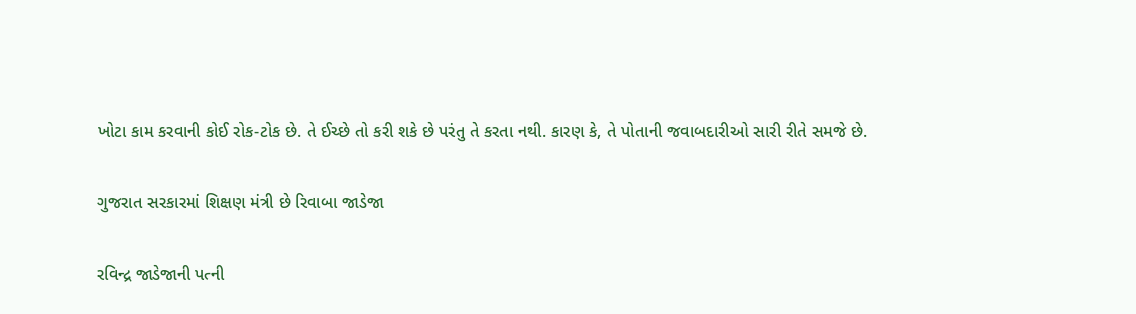ખોટા કામ કરવાની કોઈ રોક-ટોક છે. તે ઈચ્છે તો કરી શકે છે પરંતુ તે કરતા નથી. કારણ કે, તે પોતાની જવાબદારીઓ સારી રીતે સમજે છે.

ગુજરાત સરકારમાં શિક્ષણ મંત્રી છે રિવાબા જાડેજા

રવિન્દ્ર જાડેજાની પત્ની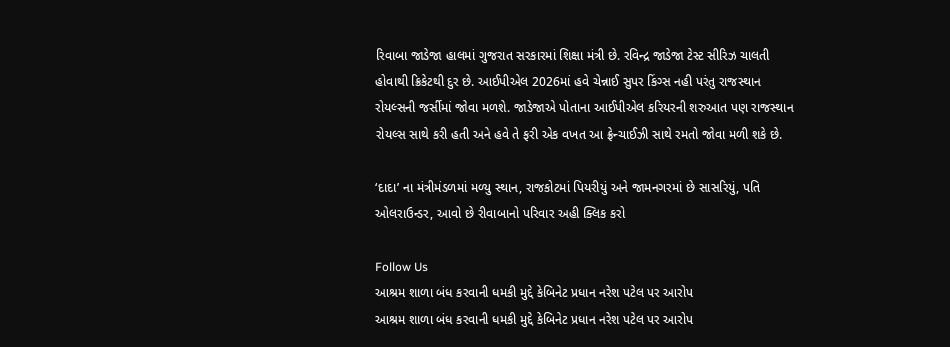રિવાબા જાડેજા હાલમાં ગુજરાત સરકારમાં શિક્ષા મંત્રી છે. રવિન્દ્ર જાડેજા ટેસ્ટ સીરિઝ ચાલતી હોવાથી ક્રિકેટથી દુર છે. આઈપીએલ 2026માં હવે ચેન્નાઈ સુપર કિંગ્સ નહી પરંતુ રાજસ્થાન રોયલ્સની જર્સીમાં જોવા મળશે. જાડેજાએ પોતાના આઈપીએલ કરિયરની શરુઆત પણ રાજસ્થાન રોયલ્સ સાથે કરી હતી અને હવે તે ફરી એક વખત આ ફ્રેન્ચાઈઝી સાથે રમતો જોવા મળી શકે છે.

‘દાદા’ ના મંત્રીમંડળમાં મળ્યુ સ્થાન, રાજકોટમાં પિયરીયું અને જામનગરમાં છે સાસરિયું, પતિ ઓલરાઉન્ડર, આવો છે રીવાબાનો પરિવાર અહી ક્લિક કરો

Follow Us
આશ્રમ શાળા બંધ કરવાની ધમકી મુદ્દે કેબિનેટ પ્રધાન નરેશ પટેલ પર આરોપ
આશ્રમ શાળા બંધ કરવાની ધમકી મુદ્દે કેબિનેટ પ્રધાન નરેશ પટેલ પર આરોપ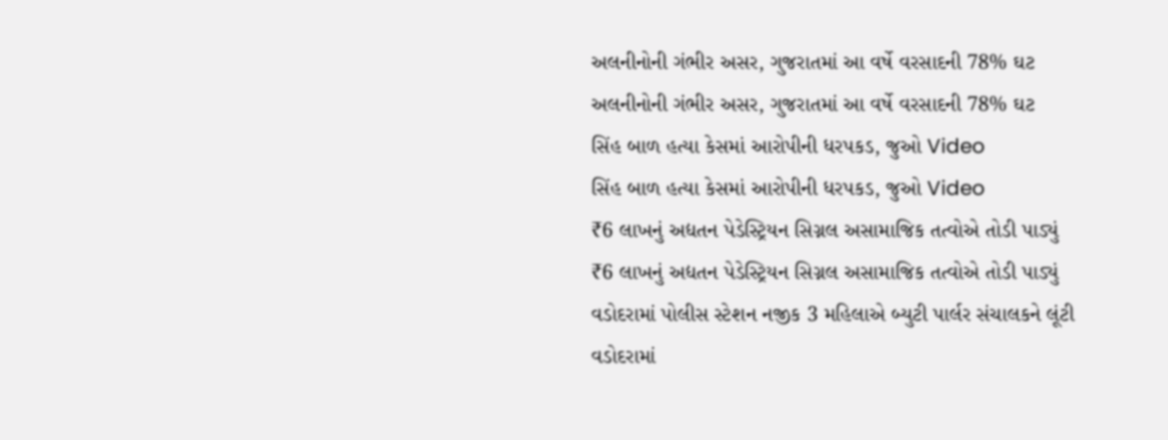અલનીનોની ગંભીર અસર, ગુજરાતમાં આ વર્ષે વરસાદની 78% ઘટ
અલનીનોની ગંભીર અસર, ગુજરાતમાં આ વર્ષે વરસાદની 78% ઘટ
સિંહ બાળ હત્યા કેસમાં આરોપીની ધરપકડ, જુઓ Video
સિંહ બાળ હત્યા કેસમાં આરોપીની ધરપકડ, જુઓ Video
₹6 લાખનું અદ્યતન પેડેસ્ટ્રિયન સિગ્નલ અસામાજિક તત્વોએ તોડી પાડ્યું
₹6 લાખનું અદ્યતન પેડેસ્ટ્રિયન સિગ્નલ અસામાજિક તત્વોએ તોડી પાડ્યું
વડોદરામાં પોલીસ સ્ટેશન નજીક 3 મહિલાએ બ્યુટી પાર્લર સંચાલકને લૂંટી
વડોદરામાં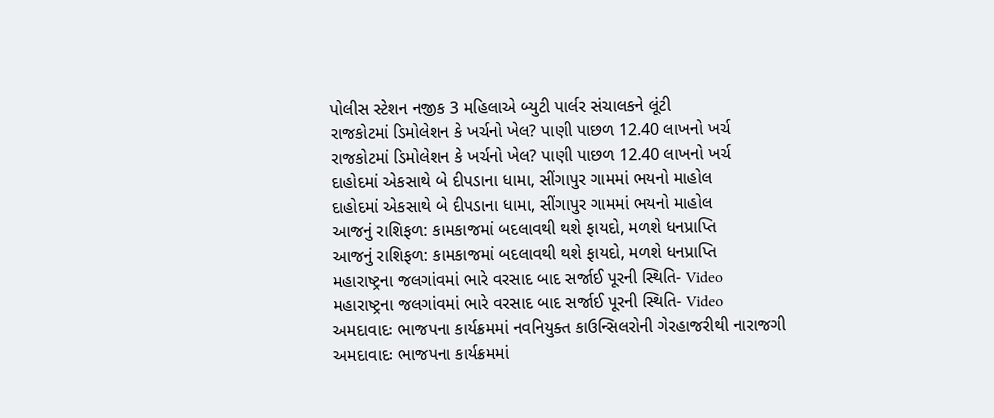પોલીસ સ્ટેશન નજીક 3 મહિલાએ બ્યુટી પાર્લર સંચાલકને લૂંટી
રાજકોટમાં ડિમોલેશન કે ખર્ચનો ખેલ? પાણી પાછળ 12.40 લાખનો ખર્ચ
રાજકોટમાં ડિમોલેશન કે ખર્ચનો ખેલ? પાણી પાછળ 12.40 લાખનો ખર્ચ
દાહોદમાં એકસાથે બે દીપડાના ધામા, સીંગાપુર ગામમાં ભયનો માહોલ
દાહોદમાં એકસાથે બે દીપડાના ધામા, સીંગાપુર ગામમાં ભયનો માહોલ
આજનું રાશિફળ: કામકાજમાં બદલાવથી થશે ફાયદો, મળશે ધનપ્રાપ્તિ
આજનું રાશિફળ: કામકાજમાં બદલાવથી થશે ફાયદો, મળશે ધનપ્રાપ્તિ
મહારાષ્ટ્રના જલગાંવમાં ભારે વરસાદ બાદ સર્જાઈ પૂરની સ્થિતિ- Video
મહારાષ્ટ્રના જલગાંવમાં ભારે વરસાદ બાદ સર્જાઈ પૂરની સ્થિતિ- Video
અમદાવાદઃ ભાજપના કાર્યક્રમમાં નવનિયુક્ત કાઉન્સિલરોની ગેરહાજરીથી નારાજગી
અમદાવાદઃ ભાજપના કાર્યક્રમમાં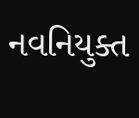નવનિયુક્ત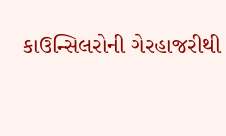કાઉન્સિલરોની ગેરહાજરીથી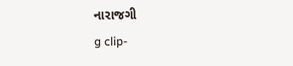નારાજગી
g clip-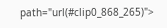path="url(#clip0_868_265)">